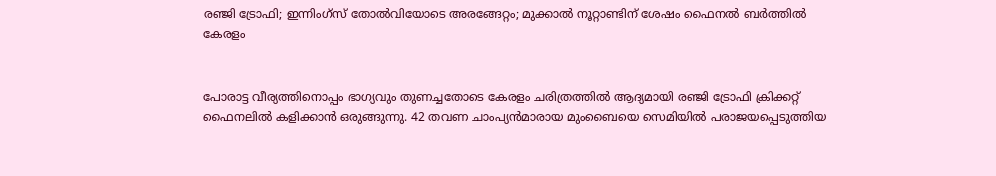രഞ്ജി ട്രോഫി; ഇന്നിംഗ്സ് തോൽവിയോടെ അരങ്ങേറ്റം; മുക്കാൽ നൂറ്റാണ്ടിന് ശേഷം ഫൈനൽ ബർത്തിൽ കേരളം


പോരാട്ട വീര്യത്തിനൊപ്പം ഭാഗ്യവും തുണച്ചതോടെ കേരളം ചരിത്രത്തിൽ ആദ്യമായി രഞ്ജി ട്രോഫി ക്രിക്കറ്റ് ഫൈനലിൽ കളിക്കാൻ ഒരുങ്ങുന്നു. 42 തവണ ചാംപ്യൻമാരായ മുംബൈയെ സെമിയിൽ പരാജയപ്പെടുത്തിയ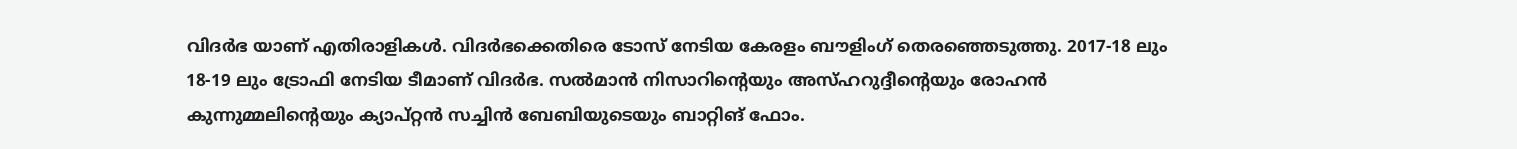വിദർഭ യാണ് എതിരാളികൾ. വിദർഭക്കെതിരെ ടോസ് നേടിയ കേരളം ബൗളിംഗ് തെരഞ്ഞെടുത്തു. 2017-18 ലും 18-19 ലും ട്രോഫി നേടിയ ടീമാണ് വിദർഭ. സൽമാൻ നിസാറിൻ്റെയും അസ്ഹറുദ്ദീൻ്റെയും രോഹൻ കുന്നുമ്മലിൻ്റെയും ക്യാപ്റ്റൻ സച്ചിൻ ബേബിയുടെയും ബാറ്റിങ് ഫോം.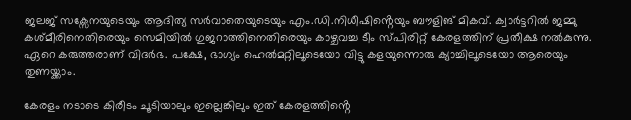ജലജ് സക്സേനയുടെയും ആദിത്യ സർവാതെയുടെയും എം.ഡി.നിധീഷിൻ്റെയും ബൗളിങ് മികവ്. ക്വാർട്ടറിൽ ജമ്മു കശ്മീരിനെതിരെയും സെമിയിൽ ഗുജറാത്തിനെതിരെയും കാഴ്ചവച്ച ടീം സ്പിരിറ്റ് കേരളത്തിന് പ്രതീക്ഷ നൽകുന്നു. ഏറെ കരുത്തരാണ് വിദർഭ. പക്ഷേ, ഭാഗ്യം ഹെൽമറ്റിലൂടെയോ വിട്ടു കളയുന്നൊരു ക്യാച്ചിലൂടെയോ ആരെയും തുണയ്ക്കാം.

കേരളം നടാടെ കിരീടം ചൂടിയാലും ഇല്ലെങ്കിലും ഇത് കേരളത്തിൻ്റെ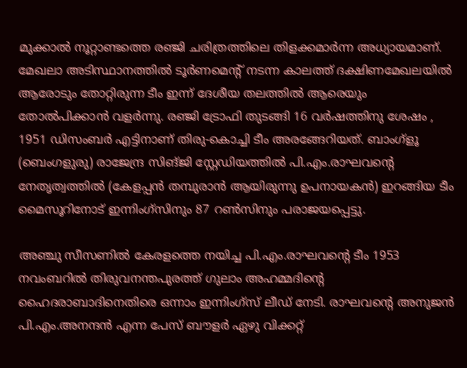മുക്കാൽ നൂറ്റാണ്ടത്തെ രഞ്ജി ചരിത്രത്തിലെ തിളക്കമാർന്ന അധ്യായമാണ്. മേഖലാ അടിസ്ഥാനത്തിൽ ടൂർണമെൻ്റ് നടന്ന കാലത്ത് ദക്ഷിണമേഖലയിൽ ആരോടും തോറ്റിരുന്ന ടീം ഇന്ന് ദേശീയ തലത്തിൽ ആരെയും തോൽപിക്കാൻ വളർന്നു. രഞ്ജി ട്രോഫി തുടങ്ങി 16 വർഷത്തിനു ശേഷം , 1951 ഡിസംബർ എട്ടിനാണ് തിരു-കൊച്ചി ടീം അരങ്ങേറിയത്. ബാംഗ്ളൂ (ബെംഗളുരു) രാജേന്ദ്ര സിങ്ജി സ്റ്റേഡിയത്തിൽ പി.എം.രാഘവൻ്റെ നേതൃത്വത്തിൽ (കേളപ്പൻ തമ്പുരാൻ ആയിരുന്നു ഉപനായകൻ) ഇറങ്ങിയ ടീം മൈസൂറിനോട് ഇന്നിംഗ്സിനും 87 റൺസിനും പരാജയപ്പെട്ടു.

അഞ്ചു സീസണിൽ കേരളത്തെ നയിച്ച പി.എം.രാഘവൻ്റെ ടീം 1953 നവംബറിൽ തിരുവനന്തപുരത്ത് ഗുലാം അഹമ്മദിൻ്റെ ഹൈദരാബാദിനെതിരെ ഒന്നാം ഇന്നിംഗ്സ് ലീഡ് നേടി. രാഘവൻ്റെ അനുജൻ പി.എം.അനന്ദൻ എന്ന പേസ് ബൗളർ ഏഴു വിക്കറ്റ്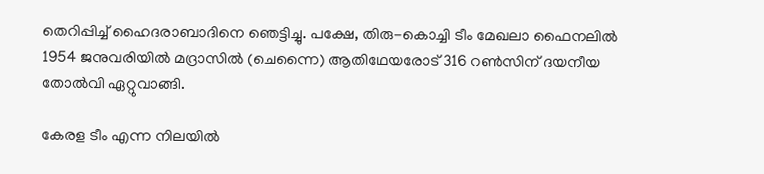തെറിപ്പിച്ച് ഹൈദരാബാദിനെ ഞെട്ടിച്ചു. പക്ഷേ, തിരു-കൊച്ചി ടീം മേഖലാ ഫൈനലിൽ 1954 ജനുവരിയിൽ മദ്രാസിൽ (ചെന്നൈ) ആതിഥേയരോട് 316 റൺസിന് ദയനീയ തോൽവി ഏറ്റുവാങ്ങി.

കേരള ടീം എന്ന നിലയിൽ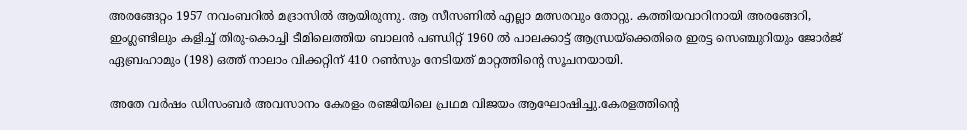അരങ്ങേറ്റം 1957 നവംബറിൽ മദ്രാസിൽ ആയിരുന്നു. ആ സീസണിൽ എല്ലാ മത്സരവും തോറ്റു. കത്തിയവാറിനായി അരങ്ങേറി, ഇംഗ്ലണ്ടിലും കളിച്ച് തിരു-കൊച്ചി ടീമിലെത്തിയ ബാലൻ പണ്ഡിറ്റ് 1960 ൽ പാലക്കാട്ട് ആന്ധ്രയ്ക്കെതിരെ ഇരട്ട സെഞ്ചുറിയും ജോർജ് ഏബ്രഹാമും (198) ഒത്ത് നാലാം വിക്കറ്റിന് 410 റൺസും നേടിയത് മാറ്റത്തിൻ്റെ സൂചനയായി.

അതേ വർഷം ഡിസംബർ അവസാനം കേരളം രഞ്ജിയിലെ പ്രഥമ വിജയം ആഘോഷിച്ചു.കേരളത്തിൻ്റെ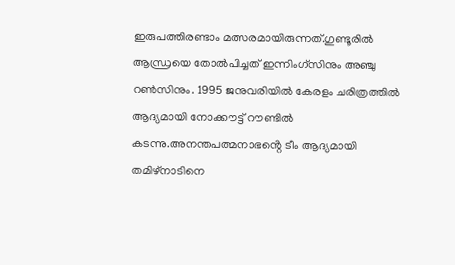ഇരുപത്തിരണ്ടാം മത്സരമായിരുന്നത്.ഗുണ്ടൂരിൽ ആന്ധ്രയെ തോൽപിച്ചത് ഇന്നിംഗ്സിനും അഞ്ചു റൺസിനും. 1995 ജനുവരിയിൽ കേരളം ചരിത്രത്തിൽ ആദ്യമായി നോക്കൗട്ട് റൗണ്ടിൽ കടന്നു.അനന്തപത്മനാഭൻ്റെ ടീം ആദ്യമായി തമിഴ്നാടിനെ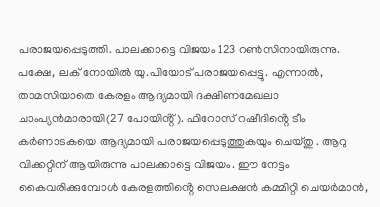പരാജയപ്പെടുത്തി. പാലക്കാട്ടെ വിജയം 123 റൺസിനായിരുന്നു. പക്ഷേ, ലക് നോയിൽ യു.പിയോട് പരാജയപ്പെട്ടു. എന്നാൽ, താമസിയാതെ കേരളം ആദ്യമായി ദക്ഷിണമേഖലാ ചാംപ്യൻമാരായി(27 പോയിൻ്റ്). ഫിറോസ് റഷീദിൻ്റെ ടീം കർണാടകയെ ആദ്യമായി പരാജയപ്പെടുത്തുകയും ചെയ്തു . ആറു വിക്കറ്റിന് ആയിരുന്നു പാലക്കാട്ടെ വിജയം. ഈ നേട്ടം കൈവരിക്കുമ്പോൾ കേരളത്തിൻ്റെ സെലക്ഷൻ കമ്മിറ്റി ചെയർമാൻ,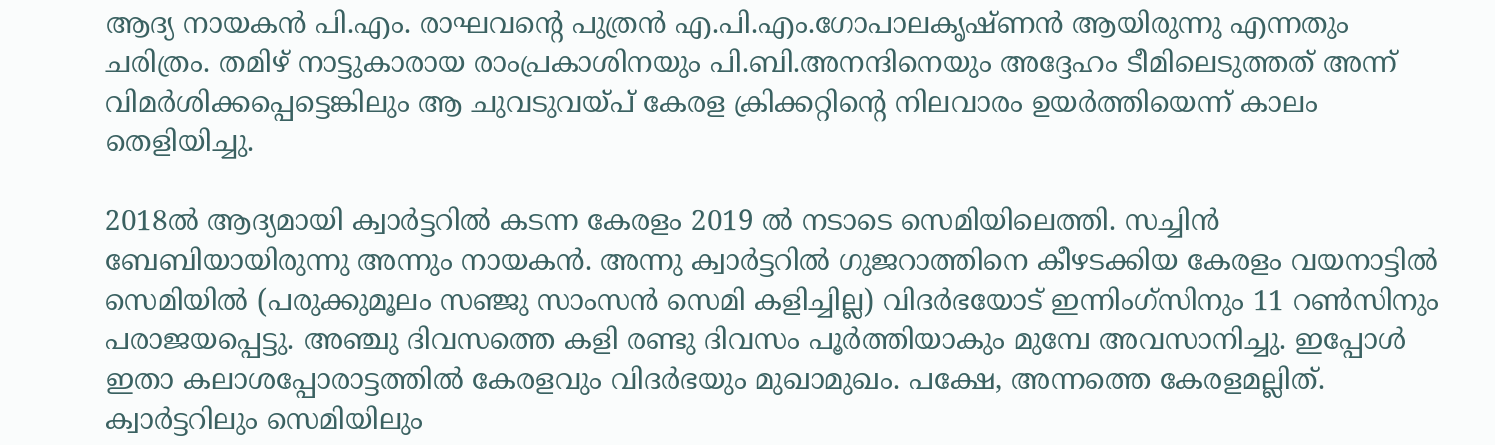ആദ്യ നായകൻ പി.എം. രാഘവൻ്റെ പുത്രൻ എ.പി.എം.ഗോപാലകൃഷ്ണൻ ആയിരുന്നു എന്നതും ചരിത്രം. തമിഴ് നാട്ടുകാരായ രാംപ്രകാശിനയും പി.ബി.അനന്ദിനെയും അദ്ദേഹം ടീമിലെടുത്തത് അന്ന് വിമർശിക്കപ്പെട്ടെങ്കിലും ആ ചുവടുവയ്പ് കേരള ക്രിക്കറ്റിൻ്റെ നിലവാരം ഉയർത്തിയെന്ന് കാലം തെളിയിച്ചു.

2018ൽ ആദ്യമായി ക്വാർട്ടറിൽ കടന്ന കേരളം 2019 ൽ നടാടെ സെമിയിലെത്തി. സച്ചിൻ ബേബിയായിരുന്നു അന്നും നായകൻ. അന്നു ക്വാർട്ടറിൽ ഗുജറാത്തിനെ കീഴടക്കിയ കേരളം വയനാട്ടിൽ സെമിയിൽ (പരുക്കുമൂലം സഞ്ജു സാംസൻ സെമി കളിച്ചില്ല) വിദർഭയോട് ഇന്നിംഗ്സിനും 11 റൺസിനും പരാജയപ്പെട്ടു. അഞ്ചു ദിവസത്തെ കളി രണ്ടു ദിവസം പൂർത്തിയാകും മുമ്പേ അവസാനിച്ചു. ഇപ്പോൾ ഇതാ കലാശപ്പോരാട്ടത്തിൽ കേരളവും വിദർഭയും മുഖാമുഖം. പക്ഷേ, അന്നത്തെ കേരളമല്ലിത്. ക്വാർട്ടറിലും സെമിയിലും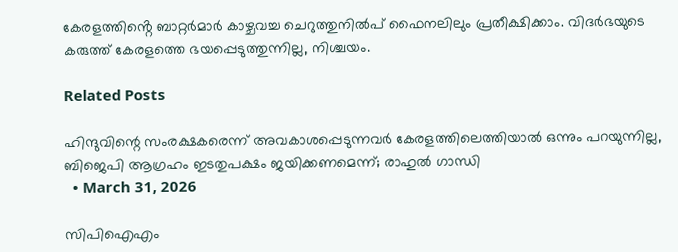കേരളത്തിൻ്റെ ബാറ്റർമാർ കാഴ്ചവച്ച ചെറുത്തുനിൽപ് ഫൈനലിലും പ്രതീക്ഷിക്കാം. വിദർഭയുടെ കരുത്ത് കേരളത്തെ ഭയപ്പെടുത്തുന്നില്ല, നിശ്ചയം.

Related Posts

ഹിന്ദുവിന്റെ സംരക്ഷകരെന്ന് അവകാശപ്പെടുന്നവർ കേരളത്തിലെത്തിയാൽ ഒന്നും പറയുന്നില്ല, ബിജെപി ആഗ്രഹം ഇടതുപക്ഷം ജയിക്കണമെന്ന്; രാഹുൽ ഗാന്ധി
  • March 31, 2026

സിപിഐഎം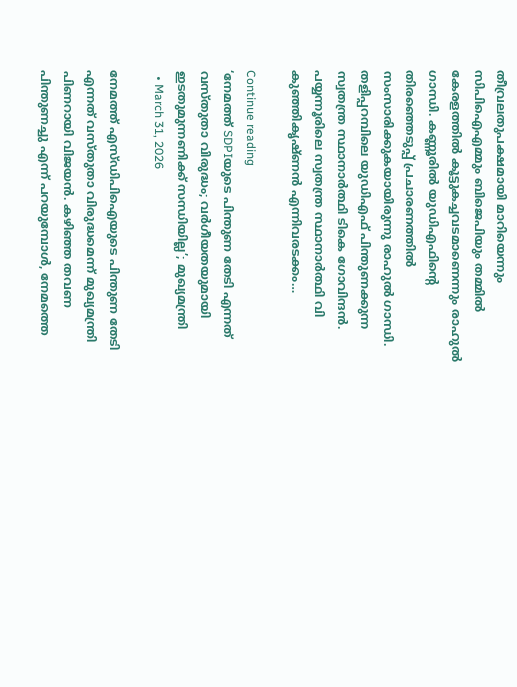തീവ്രലതുപക്ഷമായി മാറിയെന്നും സിപിഐഎമ്മും ബിജെപിയും തമ്മിൽ കേരളത്തിൽ കൂട്ടുകച്ചവടമാണെന്നും രാഹുൽ ഗാന്ധി. കണ്ണൂരിൽ യുഡിഎഫിന്‍റെ തിരഞ്ഞെടുപ്പ് പ്രചാരണത്തിൽ സംസാരിക്കുകയായിരുന്നു രാഹുൽ ഗാന്ധി. തളിപ്പറമ്പിലെ യുഡിഎഫ് പിന്തുണക്കുന്ന സ്വതന്ത്ര സ്ഥാനാര്‍ത്ഥി ടികെ ഗോവിന്ദൻ. പയ്യന്നൂരിലെ സ്വതന്ത്ര സ്ഥാനാര്‍ത്ഥി വി കുഞ്ഞികൃഷ്ണൻ എന്നിവരടക്കം…

Continue reading
‘നേമത്ത് SDPIയുടെ പിന്തുണ തേടി എന്നത് വസ്തുതാ വിരുദ്ധം; വർഗീയതയുമായി ഇടതുമുന്നണിക്ക് സന്ധിയില്ല’; മുഖ്യമന്ത്രി
  • March 31, 2026

നേമത്ത് എസ്ഡിപിഐയുടെ പിന്തുണ തേടി എന്നത് വസ്തുതാ വിരുദ്ധമെന്ന് മുഖ്യമന്ത്രി പിണറായി വിജയൻ. കഴിഞ്ഞ തവണ പിന്തുണച്ചു എന്ന് പറയുമ്പോൾ, നേമത്തെ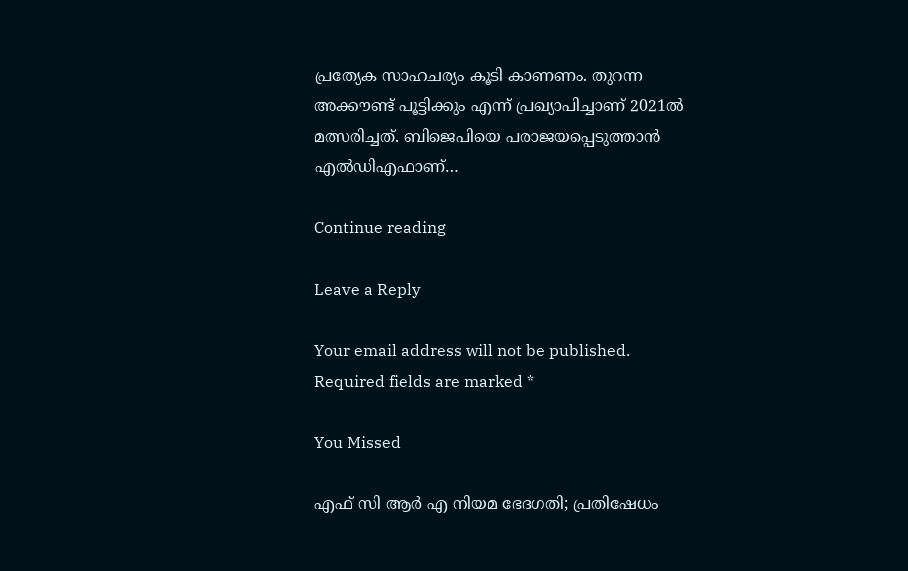പ്രത്യേക സാഹചര്യം കൂടി കാണണം. തുറന്ന അക്കൗണ്ട് പൂട്ടിക്കും എന്ന് പ്രഖ്യാപിച്ചാണ് 2021ൽ മത്സരിച്ചത്. ബിജെപിയെ പരാജയപ്പെടുത്താൻ എൽഡിഎഫാണ്…

Continue reading

Leave a Reply

Your email address will not be published. Required fields are marked *

You Missed

എഫ് സി ആർ എ നിയമ ഭേദഗതി; പ്രതിഷേധം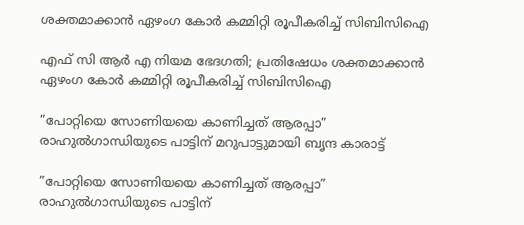ശക്തമാക്കാൻ ഏഴംഗ കോർ കമ്മിറ്റി രൂപീകരിച്ച് സിബിസിഐ

എഫ് സി ആർ എ നിയമ ഭേദഗതി; പ്രതിഷേധം ശക്തമാക്കാൻ ഏഴംഗ കോർ കമ്മിറ്റി രൂപീകരിച്ച് സിബിസിഐ

”പോറ്റിയെ സോണിയയെ കാണിച്ചത് ആരപ്പാ” രാഹുൽഗാന്ധിയുടെ പാട്ടിന് മറുപാട്ടുമായി ബൃന്ദ കാരാട്ട്

”പോറ്റിയെ സോണിയയെ കാണിച്ചത് ആരപ്പാ” രാഹുൽഗാന്ധിയുടെ പാട്ടിന്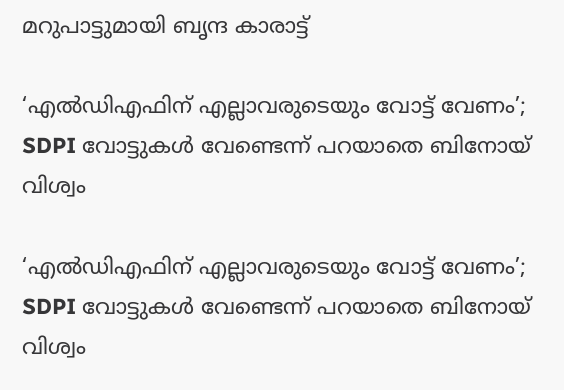മറുപാട്ടുമായി ബൃന്ദ കാരാട്ട്

‘എൽഡിഎഫിന് എല്ലാവരുടെയും വോട്ട് വേണം’; SDPI വോട്ടുകൾ വേണ്ടെന്ന് പറയാതെ ബിനോയ് വിശ്വം

‘എൽഡിഎഫിന് എല്ലാവരുടെയും വോട്ട് വേണം’; SDPI വോട്ടുകൾ വേണ്ടെന്ന് പറയാതെ ബിനോയ് വിശ്വം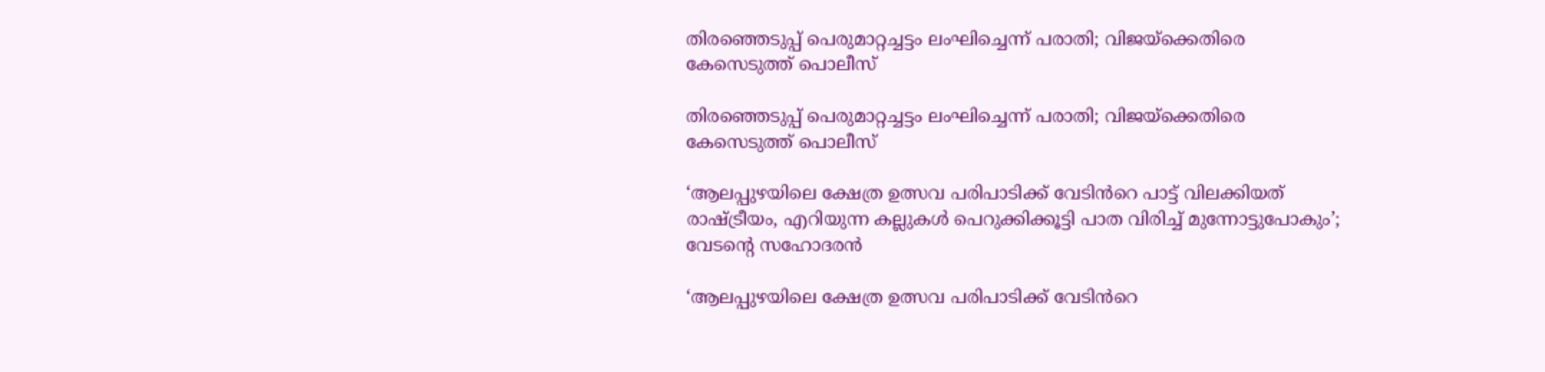തിരഞ്ഞെടുപ്പ് പെരുമാറ്റച്ചട്ടം ലംഘിച്ചെന്ന് പരാതി; വിജയ്ക്കെതിരെ കേസെടുത്ത് പൊലീസ്

തിരഞ്ഞെടുപ്പ് പെരുമാറ്റച്ചട്ടം ലംഘിച്ചെന്ന് പരാതി; വിജയ്ക്കെതിരെ കേസെടുത്ത് പൊലീസ്

‘ആലപ്പുഴയിലെ ക്ഷേത്ര ഉത്സവ പരിപാടിക്ക് വേടിൻറെ പാട്ട് വിലക്കിയത് രാഷ്ട്രീയം, എറിയുന്ന കല്ലുകൾ പെറുക്കിക്കൂട്ടി പാത വിരിച്ച് മുന്നോട്ടുപോകും’; വേടന്റെ സഹോദരൻ

‘ആലപ്പുഴയിലെ ക്ഷേത്ര ഉത്സവ പരിപാടിക്ക് വേടിൻറെ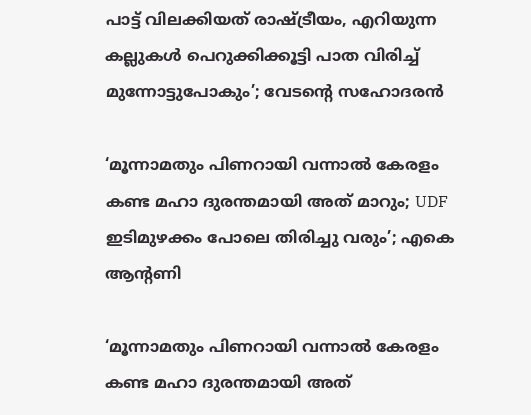പാട്ട് വിലക്കിയത് രാഷ്ട്രീയം, എറിയുന്ന കല്ലുകൾ പെറുക്കിക്കൂട്ടി പാത വിരിച്ച് മുന്നോട്ടുപോകും’; വേടന്റെ സഹോദരൻ

‘മൂന്നാമതും പിണറായി വന്നാൽ കേരളം കണ്ട മഹാ ദുരന്തമായി അത് മാറും; UDF ഇടിമുഴക്കം പോലെ തിരിച്ചു വരും’; എകെ ആന്റണി

‘മൂന്നാമതും പിണറായി വന്നാൽ കേരളം കണ്ട മഹാ ദുരന്തമായി അത്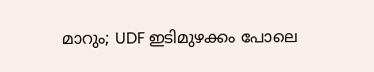മാറും; UDF ഇടിമുഴക്കം പോലെ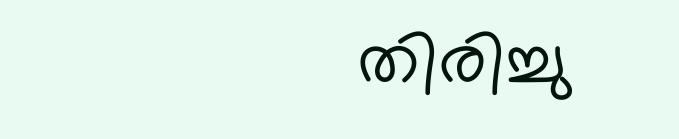തിരിച്ചു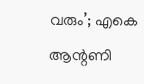വരും’; എകെ ആന്റണി